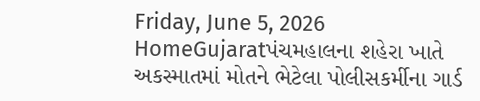Friday, June 5, 2026
HomeGujaratપંચમહાલના શહેરા ખાતે અકસ્માતમાં મોતને ભેટેલા પોલીસકર્મીના ગાર્ડ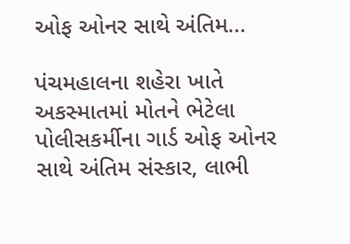ઓફ ઓનર સાથે અંતિમ...

પંચમહાલના શહેરા ખાતે અકસ્માતમાં મોતને ભેટેલા પોલીસકર્મીના ગાર્ડ ઓફ ઓનર સાથે અંતિમ સંસ્કાર, લાભી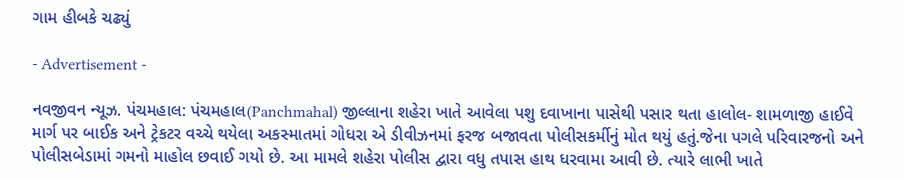ગામ હીબકે ચઢ્યું

- Advertisement -

નવજીવન ન્યૂઝ. પંચમહાલ: પંચમહાલ(Panchmahal) જીલ્લાના શહેરા ખાતે આવેલા પશુ દવાખાના પાસેથી પસાર થતા હાલોલ- શામળાજી હાઈવે માર્ગ પર બાઈક અને ટ્રેકટર વચ્ચે થયેલા અકસ્માતમાં ગોધરા એ ડીવીઝનમાં ફરજ બજાવતા પોલીસકર્મીનું મોત થયું હતું.જેના પગલે પરિવારજનો અને પોલીસબેડામાં ગમનો માહોલ છવાઈ ગયો છે. આ મામલે શહેરા પોલીસ દ્વારા વધુ તપાસ હાથ ધરવામા આવી છે. ત્યારે લાભી ખાતે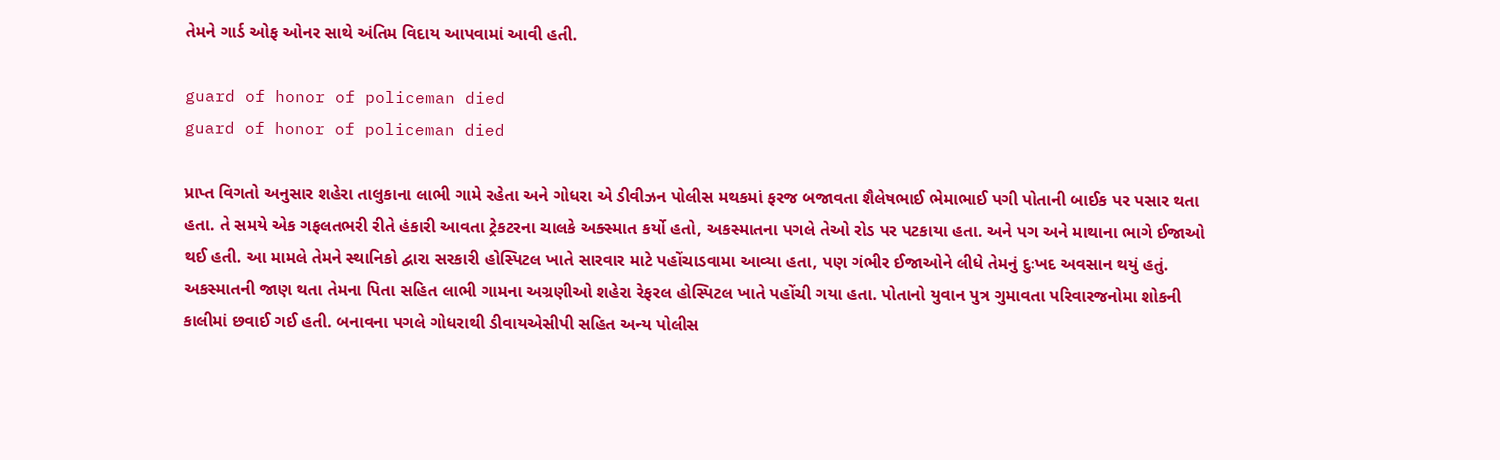તેમને ગાર્ડ ઓફ ઓનર સાથે અંતિમ વિદાય આપવામાં આવી હતી.

guard of honor of policeman died
guard of honor of policeman died

પ્રાપ્ત વિગતો અનુસાર શહેરા તાલુકાના લાભી ગામે રહેતા અને ગોધરા એ ડીવીઝન પોલીસ મથકમાં ફરજ બજાવતા શૈલેષભાઈ ભેમાભાઈ પગી પોતાની બાઈક પર પસાર થતા હતા. તે સમયે એક ગફલતભરી રીતે હંકારી આવતા ટ્રેકટરના ચાલકે અક્સ્માત કર્યો હતો, અકસ્માતના પગલે તેઓ રોડ પર પટકાયા હતા. અને પગ અને માથાના ભાગે ઈજાઓ થઈ હતી. આ મામલે તેમને સ્થાનિકો દ્વારા સરકારી હોસ્પિટલ ખાતે સારવાર માટે પહોંચાડવામા આવ્યા હતા, પણ ગંભીર ઈજાઓને લીધે તેમનું દુઃખદ અવસાન થયું હતું. અકસ્માતની જાણ થતા તેમના પિતા સહિત લાભી ગામના અગ્રણીઓ શહેરા રેફરલ હોસ્પિટલ ખાતે પહોંચી ગયા હતા. પોતાનો યુવાન પુત્ર ગુમાવતા પરિવારજનોમા શોકની કાલીમાં છવાઈ ગઈ હતી. બનાવના પગલે ગોધરાથી ડીવાયએસીપી સહિત અન્ય પોલીસ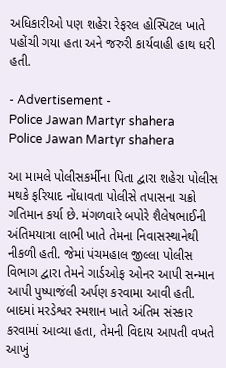અધિકારીઓ પણ શહેરા રેફરલ હોસ્પિટલ ખાતે પહોંચી ગયા હતા અને જરુરી કાર્યવાહી હાથ ધરી હતી.

- Advertisement -
Police Jawan Martyr shahera
Police Jawan Martyr shahera

આ મામલે પોલીસકર્મીના પિતા દ્વારા શહેરા પોલીસ મથકે ફરિયાદ નોંધાવતા પોલીસે તપાસના ચક્રો ગતિમાન કર્યા છે. મંગળવારે બપોરે શૈલેષભાઈની અંતિમયાત્રા લાભી ખાતે તેમના નિવાસસ્થાનેથી નીકળી હતી. જેમાં પંચમહાલ જીલ્લા પોલીસ વિભાગ દ્વારા તેમને ગાર્ડઓફ ઓનર આપી સન્માન આપી પુષ્પાજંલી અર્પણ કરવામા આવી હતી. બાદમાં મરડેશ્વર સ્મશાન ખાતે અંતિમ સંસ્કાર કરવામાં આવ્યા હતા, તેમની વિદાય આપતી વખતે આખું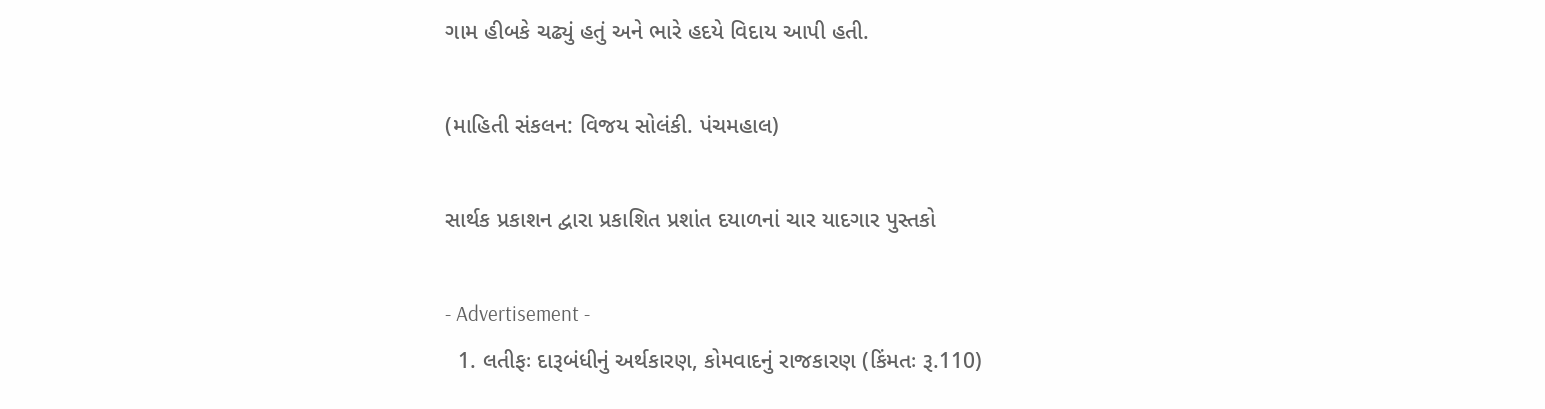ગામ હીબકે ચઢ્યું હતું અને ભારે હદયે વિદાય આપી હતી.

(માહિતી સંકલન: વિજય સોલંકી. પંચમહાલ)

સાર્થક પ્રકાશન દ્વારા પ્રકાશિત પ્રશાંત દયાળનાં ચાર યાદગાર પુસ્તકો

- Advertisement -
  1. લતીફઃ દારૂબંધીનું અર્થકારણ, કોમવાદનું રાજકારણ (કિંમતઃ રૂ.110)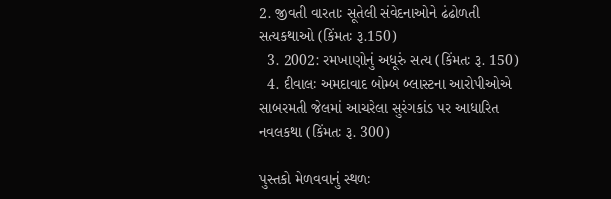2. જીવતી વારતાઃ સૂતેલી સંવેદનાઓને ઢંઢોળતી સત્યકથાઓ (કિંમતઃ રૂ.150)
  3. 2002: રમખાણોનું અધૂરું સત્ય (કિંમતઃ રૂ. 150)
  4. દીવાલઃ અમદાવાદ બોમ્બ બ્લાસ્ટના આરોપીઓએ સાબરમતી જેલમાં આચરેલા સુરંગકાંડ પર આધારિત નવલકથા (કિંમતઃ રૂ. 300)

પુસ્તકો મેળવવાનું સ્થળઃ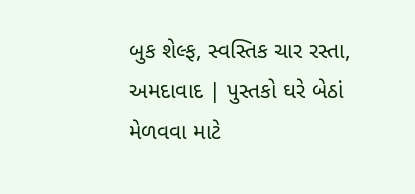બુક શેલ્ફ, સ્વસ્તિક ચાર રસ્તા, અમદાવાદ | પુસ્તકો ઘરે બેઠાં મેળવવા માટે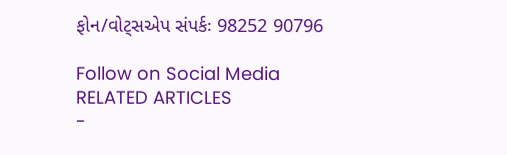ફોન/વોટ્સએપ સંપર્કઃ 98252 90796

Follow on Social Media
RELATED ARTICLES
-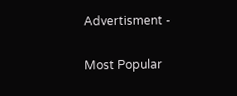Advertisment -

Most Popular